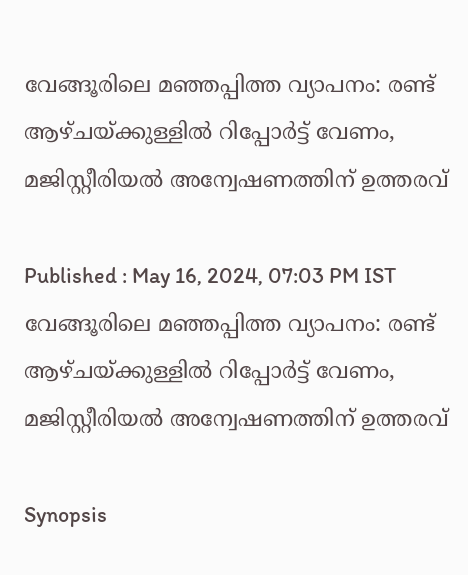വേങ്ങൂരിലെ മഞ്ഞപ്പിത്ത വ്യാപനം: രണ്ട് ആഴ്ചയ്ക്കുള്ളിൽ റിപ്പോർട്ട് വേണം, മജിസ്റ്റീരിയൽ അന്വേഷണത്തിന് ഉത്തരവ്

Published : May 16, 2024, 07:03 PM IST
വേങ്ങൂരിലെ മഞ്ഞപ്പിത്ത വ്യാപനം: രണ്ട് ആഴ്ചയ്ക്കുള്ളിൽ റിപ്പോർട്ട് വേണം, മജിസ്റ്റീരിയൽ അന്വേഷണത്തിന് ഉത്തരവ്

Synopsis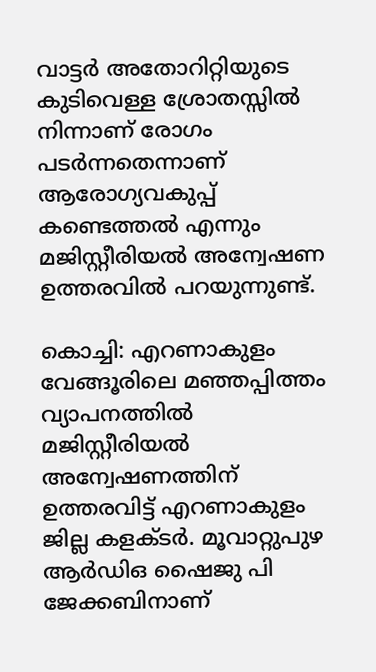വാട്ടർ അതോറിറ്റിയുടെ കുടിവെള്ള ശ്രോതസ്സിൽ നിന്നാണ് രോഗം പടർന്നതെന്നാണ് ആരോഗ്യവകുപ്പ് കണ്ടെത്തൽ എന്നും മജിസ്റ്റീരിയൽ അന്വേഷണ ഉത്തരവിൽ പറയുന്നുണ്ട്.

കൊച്ചി: എറണാകുളം വേങ്ങൂരിലെ മഞ്ഞപ്പിത്തം വ്യാപനത്തിൽ മജിസ്റ്റീരിയൽ അന്വേഷണത്തിന് ഉത്തരവിട്ട് എറണാകുളം ജില്ല കളക്ടർ. മൂവാറ്റുപുഴ ആർഡിഒ ഷൈജു പി ജേക്കബിനാണ്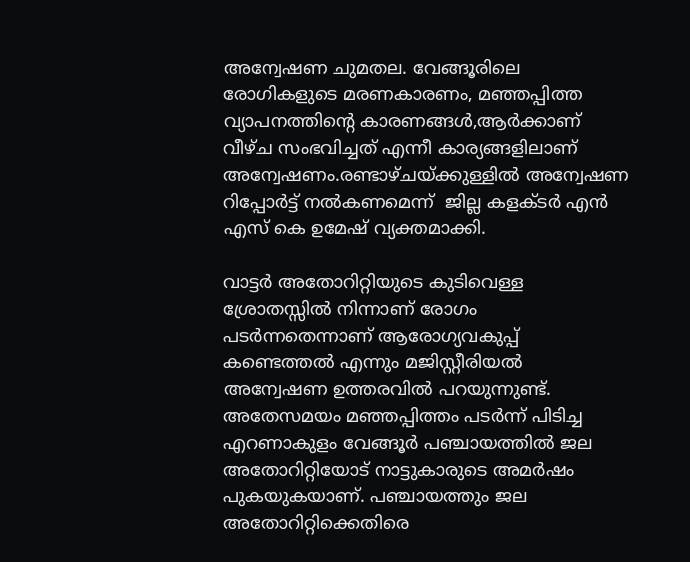അന്വേഷണ ചുമതല. വേങ്ങൂരിലെ രോഗികളുടെ മരണകാരണം, മഞ്ഞപ്പിത്ത വ്യാപനത്തിന്‍റെ കാരണങ്ങൾ,ആർക്കാണ് വീഴ്ച സംഭവിച്ചത് എന്നീ കാര്യങ്ങളിലാണ് അന്വേഷണം.രണ്ടാഴ്ചയ്ക്കുള്ളിൽ അന്വേഷണ റിപ്പോർട്ട് നൽകണമെന്ന്  ജില്ല കളക്ടർ എൻ എസ് കെ ഉമേഷ് വ്യക്തമാക്കി.

വാട്ടർ അതോറിറ്റിയുടെ കുടിവെള്ള ശ്രോതസ്സിൽ നിന്നാണ് രോഗം പടർന്നതെന്നാണ് ആരോഗ്യവകുപ്പ് കണ്ടെത്തൽ എന്നും മജിസ്റ്റീരിയൽ അന്വേഷണ ഉത്തരവിൽ പറയുന്നുണ്ട്. അതേസമയം മഞ്ഞപ്പിത്തം പടർന്ന് പിടിച്ച എറണാകുളം വേങ്ങൂർ പഞ്ചായത്തിൽ ജല അതോറിറ്റിയോട് നാട്ടുകാരുടെ അമർഷം പുകയുകയാണ്. പഞ്ചായത്തും ജല അതോറിറ്റിക്കെതിരെ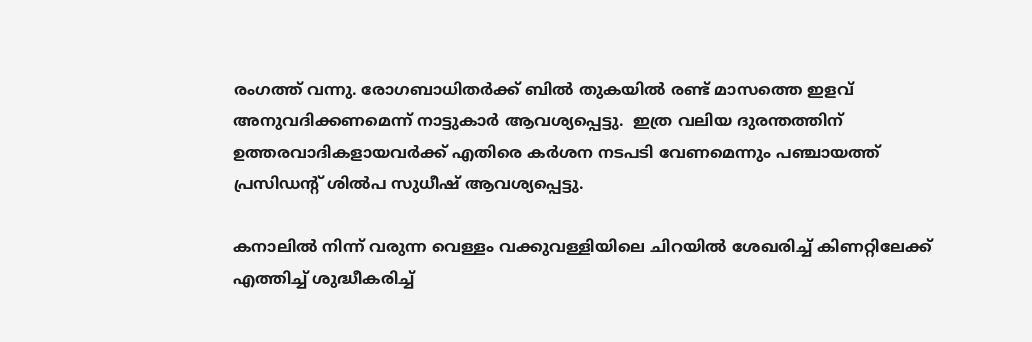രംഗത്ത് വന്നു. രോഗബാധിതർക്ക് ബിൽ തുകയിൽ രണ്ട് മാസത്തെ ഇളവ് അനുവദിക്കണമെന്ന് നാട്ടുകാർ ആവശ്യപ്പെട്ടു.  ഇത്ര വലിയ ദുരന്തത്തിന് ഉത്തരവാദികളായവർക്ക് എതിരെ കർശന നടപടി വേണമെന്നും പഞ്ചായത്ത് പ്രസിഡന്റ് ശിൽപ സുധീഷ് ആവശ്യപ്പെട്ടു.

കനാലിൽ നിന്ന് വരുന്ന വെള്ളം വക്കുവള്ളിയിലെ ചിറയിൽ ശേഖരിച്ച് കിണറ്റിലേക്ക് എത്തിച്ച് ശുദ്ധീകരിച്ച്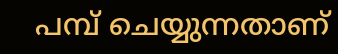പമ്പ് ചെയ്യുന്നതാണ്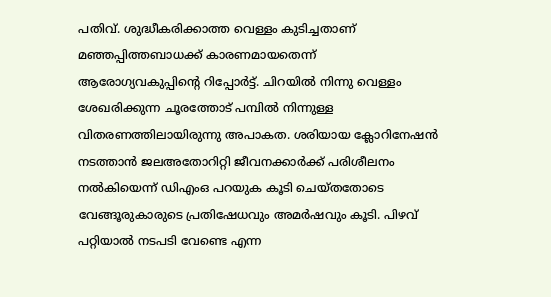പതിവ്. ശുദ്ധീകരിക്കാത്ത വെള്ളം കുടിച്ചതാണ് മഞ്ഞപ്പിത്തബാധക്ക് കാരണമായതെന്ന് ആരോഗ്യവകുപ്പിന്റെ റിപ്പോർട്ട്. ചിറയിൽ നിന്നു വെള്ളം ശേഖരിക്കുന്ന ചൂരത്തോട് പമ്പിൽ നിന്നുള്ള വിതരണത്തിലായിരുന്നു അപാകത. ശരിയായ ക്ലോറിനേഷൻ നടത്താൻ ജലഅതോറിറ്റി ജീവനക്കാർക്ക് പരിശീലനം നൽകിയെന്ന് ഡിഎംഒ പറയുക കൂടി ചെയ്തതോടെ വേങ്ങൂരുകാരുടെ പ്രതിഷേധവും അമർഷവും കൂടി. പിഴവ് പറ്റിയാൽ നടപടി വേണ്ടെ എന്ന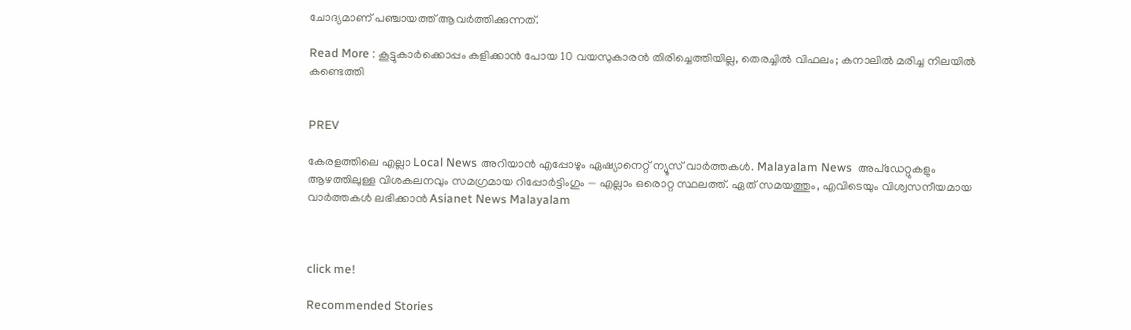ചോദ്യമാണ് പ‍ഞ്ചായത്ത് ആവർത്തിക്കുന്നത്.

Read More : കൂട്ടുകാർക്കൊപ്പം കളിക്കാൻ പോയ 10 വയസുകാരൻ തിരിച്ചെത്തിയില്ല, തെരച്ചിൽ വിഫലം; കനാലിൽ മരിച്ച നിലയിൽ കണ്ടെത്തി


PREV

കേരളത്തിലെ എല്ലാ Local News അറിയാൻ എപ്പോഴും ഏഷ്യാനെറ്റ് ന്യൂസ് വാർത്തകൾ. Malayalam News  അപ്‌ഡേറ്റുകളും ആഴത്തിലുള്ള വിശകലനവും സമഗ്രമായ റിപ്പോർട്ടിംഗും — എല്ലാം ഒരൊറ്റ സ്ഥലത്ത്. ഏത് സമയത്തും, എവിടെയും വിശ്വസനീയമായ വാർത്തകൾ ലഭിക്കാൻ Asianet News Malayalam



click me!

Recommended Stories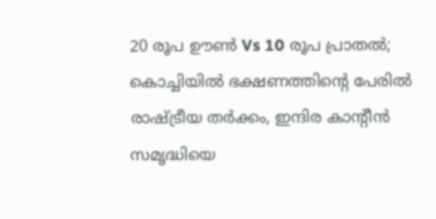20 രൂപ ഊൺ Vs 10 രൂപ പ്രാതൽ; കൊച്ചിയിൽ ഭക്ഷണത്തിന്‍റെ പേരിൽ രാഷ്ട്രീയ തർക്കം, ഇന്ദിര കാന്‍റീൻ സമൃദ്ധിയെ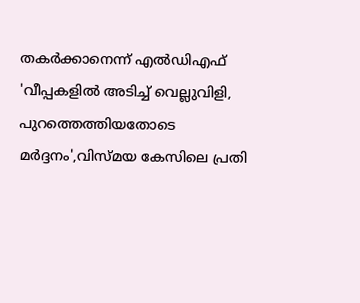തകർക്കാനെന്ന് എൽഡിഎഫ്‌
'വീപ്പകളില്‍ അടിച്ച് വെല്ലുവിളി, പുറത്തെത്തിയതോടെ മർദ്ദനം',വിസ്മയ കേസിലെ പ്രതി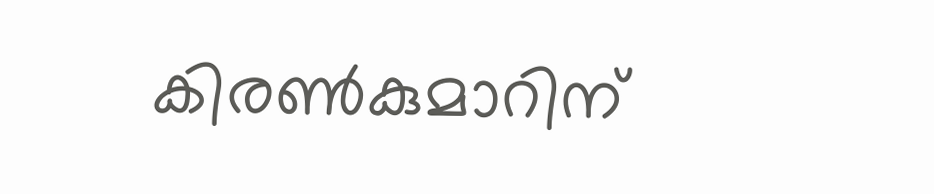കിരണ്‍കുമാറിന്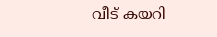വീട് കയറി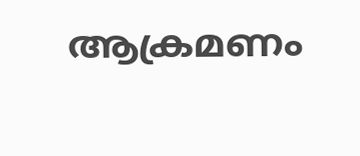ആക്രമണം